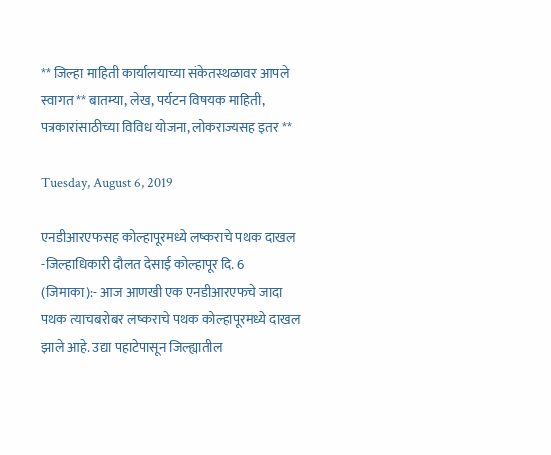** जिल्हा माहिती कार्यालयाच्या संकेतस्थळावर आपले स्वागत ** बातम्या, लेख, पर्यटन विषयक माहिती, पत्रकारांसाठीच्या विविध योजना, लोकराज्यसह इतर **

Tuesday, August 6, 2019

एनडीआरएफसह कोल्हापूरमध्ये लष्कराचे पथक दाखल -जिल्हाधिकारी दौलत देसाई कोल्हापूर दि. 6 (जिमाका):- आज आणखी एक एनडीआरएफचे जादा पथक त्याचबरोबर लष्कराचे पथक कोल्हापूरमध्ये दाखल झाले आहे. उद्या पहाटेपासून जिल्ह्यातील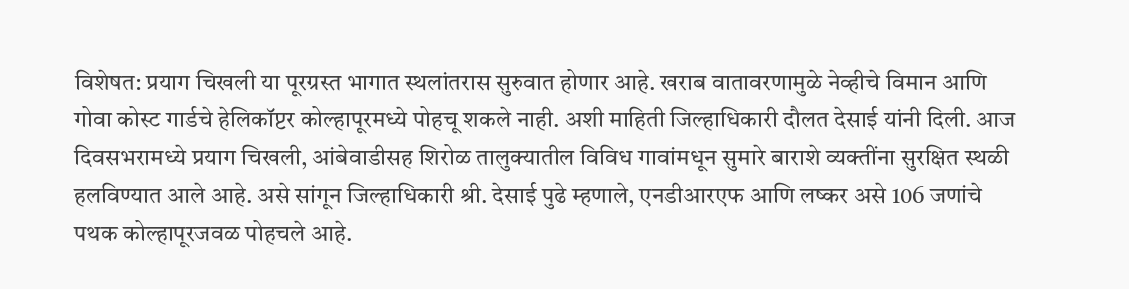विशेषत: प्रयाग चिखली या पूरग्रस्त भागात स्थलांतरास सुरुवात होणार आहे. खराब वातावरणामुळे नेव्हीचे विमान आणि गोवा कोस्ट गार्डचे हेलिकॉप्टर कोल्हापूरमध्ये पोहचू शकले नाही. अशी माहिती जिल्हाधिकारी दौलत देसाई यांनी दिली. आज दिवसभरामध्ये प्रयाग चिखली, आंबेवाडीसह शिरोळ तालुक्यातील विविध गावांमधून सुमारे बाराशे व्यक्तींना सुरक्षित स्थळी हलविण्यात आले आहे. असे सांगून जिल्हाधिकारी श्री. देसाई पुढे म्हणाले, एनडीआरएफ आणि लष्कर असे 106 जणांचे पथक कोल्हापूरजवळ पोहचले आहे.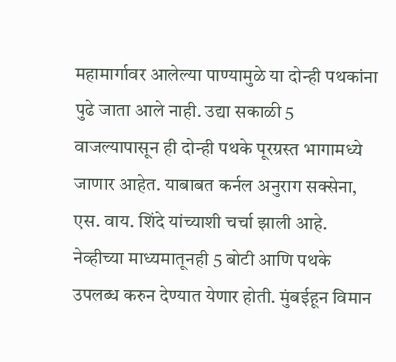महामार्गावर आलेल्या पाण्यामुळे या दोन्ही पथकांना पुढे जाता आले नाही. उद्या सकाळी 5 वाजल्यापासून ही दोन्ही पथके पूरग्रस्त भागामध्ये जाणार आहेत. याबाबत कर्नल अनुराग सक्सेना, एस. वाय. शिंदे यांच्याशी चर्चा झाली आहे. नेव्हीच्या माध्यमातूनही 5 बोटी आणि पथके उपलब्ध करुन देण्यात येणार होती. मुंबईहून विमान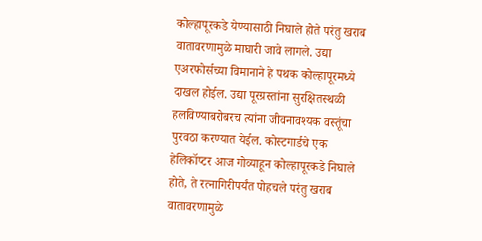कोल्हापूरकडे येण्यासाठी निघाले होते परंतु खराब वातावरणामुळे माघारी जावे लागले. उद्या एअरफोर्सच्या विमानाने हे पथक कोल्हापूरमध्ये दाखल होईल. उद्या पूरग्रस्तांना सुरक्षितस्थळी हलविण्याबरोबरच त्यांना जीवनावश्यक वस्तूंचा पुरवठा करण्यात येईल. कोस्टगार्डचे एक हेलिकॉप्टर आज गोव्याहून कोल्हापूरकडे निघाले होते, ते रत्नागिरीपर्यंत पोहचले परंतु खराब वातावरणामुळे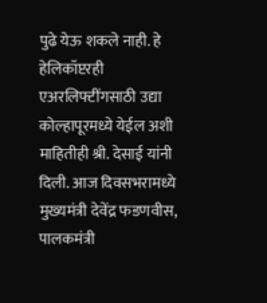पुढे येऊ शकले नाही. हे हेलिकॉप्टरही एअरलिफ्टींगसाठी उद्या कोल्हापूरमध्ये येईल अशी माहितीही श्री. देसाई यांनी दिली. आज दिवसभरामध्ये मुख्यमंत्री देवेंद्र फडणवीस, पालकमंत्री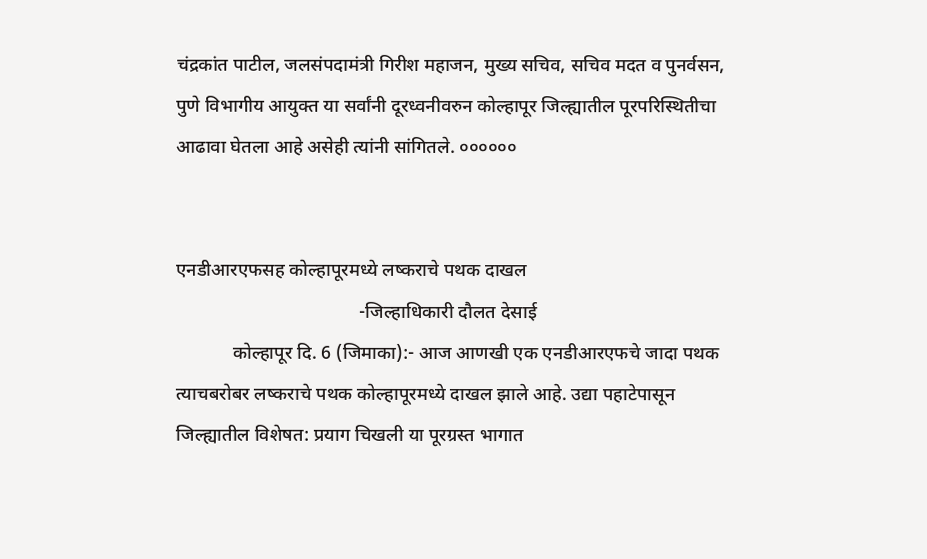चंद्रकांत पाटील, जलसंपदामंत्री गिरीश महाजन, मुख्य सचिव, सचिव मदत व पुनर्वसन, पुणे विभागीय आयुक्त या सर्वांनी दूरध्वनीवरुन कोल्हापूर जिल्ह्यातील पूरपरिस्थितीचा आढावा घेतला आहे असेही त्यांनी सांगितले. ००००००


एनडीआरएफसह कोल्हापूरमध्ये लष्कराचे पथक दाखल
                                       -जिल्हाधिकारी दौलत देसाई
            कोल्हापूर दि. 6 (जिमाका):- आज आणखी एक एनडीआरएफचे जादा पथक त्याचबरोबर लष्कराचे पथक कोल्हापूरमध्ये दाखल झाले आहे. उद्या पहाटेपासून जिल्ह्यातील विशेषत: प्रयाग चिखली या पूरग्रस्त भागात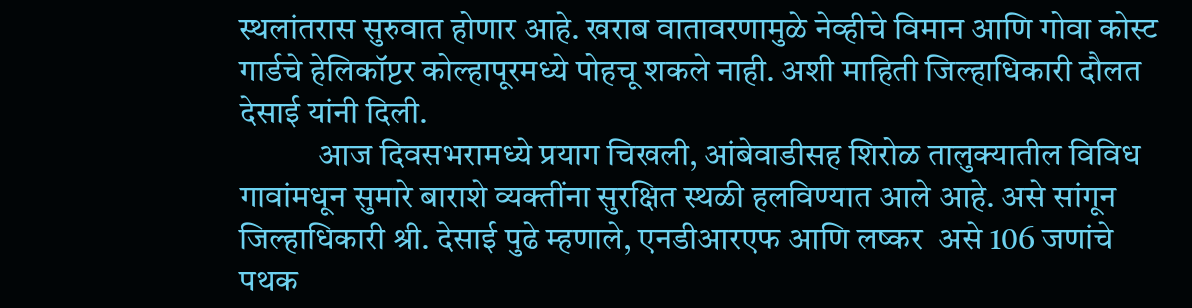स्थलांतरास सुरुवात होणार आहे. खराब वातावरणामुळे नेव्हीचे विमान आणि गोवा कोस्ट गार्डचे हेलिकॉप्टर कोल्हापूरमध्ये पोहचू शकले नाही. अशी माहिती जिल्हाधिकारी दौलत देसाई यांनी दिली.
            आज दिवसभरामध्ये प्रयाग चिखली, आंबेवाडीसह शिरोळ तालुक्यातील विविध गावांमधून सुमारे बाराशे व्यक्तींना सुरक्षित स्थळी हलविण्यात आले आहे. असे सांगून जिल्हाधिकारी श्री. देसाई पुढे म्हणाले, एनडीआरएफ आणि लष्कर  असे 106 जणांचे पथक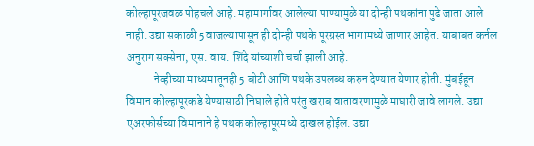कोल्हापूरजवळ पोहचले आहे. महामार्गावर आलेल्या पाण्यामुळे या दोन्ही पथकांना पुढे जाता आले नाही. उद्या सकाळी 5 वाजल्यापासून ही दोन्ही पथके पूरग्रस्त भागामध्ये जाणार आहेत. याबाबत कर्नल अनुराग सक्सेना, एस. वाय. शिंदे यांच्याशी चर्चा झाली आहे.
            नेव्हीच्या माध्यमातूनही 5 बोटी आणि पथके उपलब्ध करुन देण्यात येणार होती. मुंबईहून विमान कोल्हापूरकडे येण्यासाठी निघाले होते परंतु खराब वातावरणामुळे माघारी जावे लागले. उद्या एअरफोर्सच्या विमानाने हे पथक कोल्हापूरमध्ये दाखल होईल. उद्या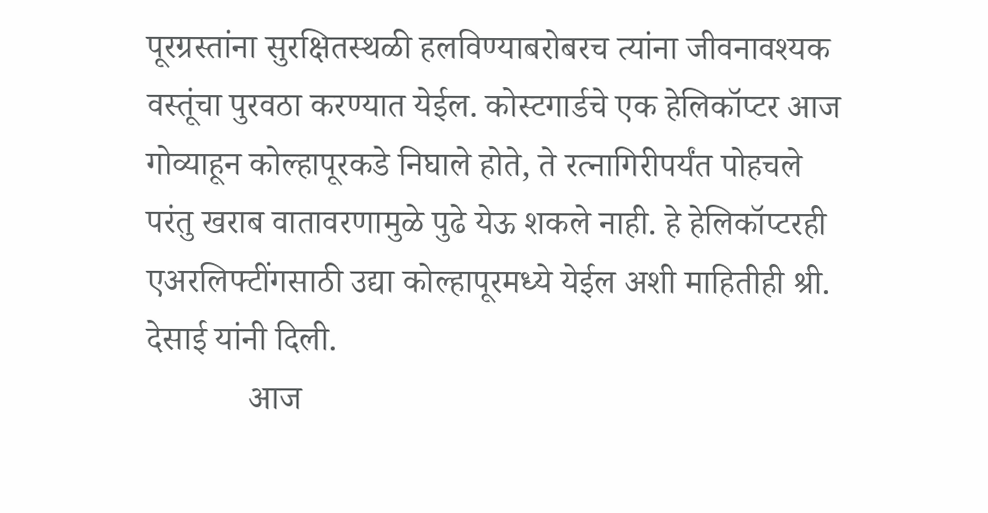पूरग्रस्तांना सुरक्षितस्थळी हलविण्याबरोबरच त्यांना जीवनावश्यक वस्तूंचा पुरवठा करण्यात येईल. कोस्टगार्डचे एक हेलिकॉप्टर आज गोव्याहून कोल्हापूरकडे निघाले होते, ते रत्नागिरीपर्यंत पोहचले परंतु खराब वातावरणामुळे पुढे येऊ शकले नाही. हे हेलिकॉप्टरही एअरलिफ्टींगसाठी उद्या कोल्हापूरमध्ये येईल अशी माहितीही श्री. देसाई यांनी ‍दिली.
            आज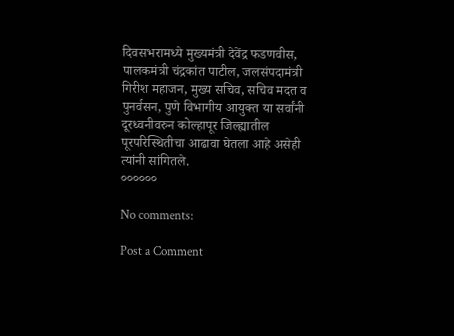दिवसभरामध्ये मुख्यमंत्री देवेंद्र फडणवीस, पालकमंत्री चंद्रकांत पाटील, जलसंपदामंत्री गिरीश महाजन, मुख्य सचिव, सचिव मदत व पुनर्वसन, पुणे विभागीय आयुक्त या सर्वांनी दूरध्वनीवरुन कोल्हापूर जिल्ह्यातील पूरपरिस्थितीचा आढावा घेतला आहे असेही त्यांनी सांगितले.
००००००

No comments:

Post a Comment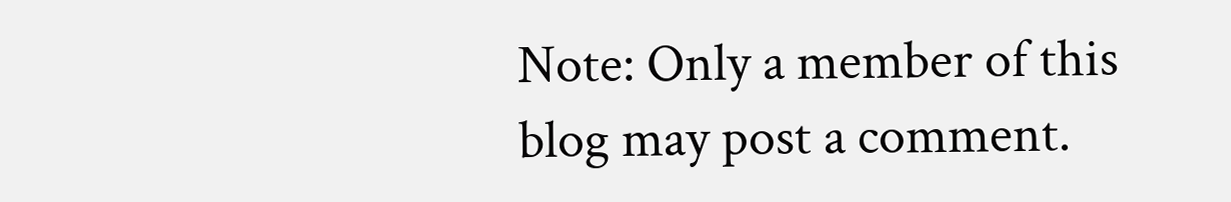Note: Only a member of this blog may post a comment.